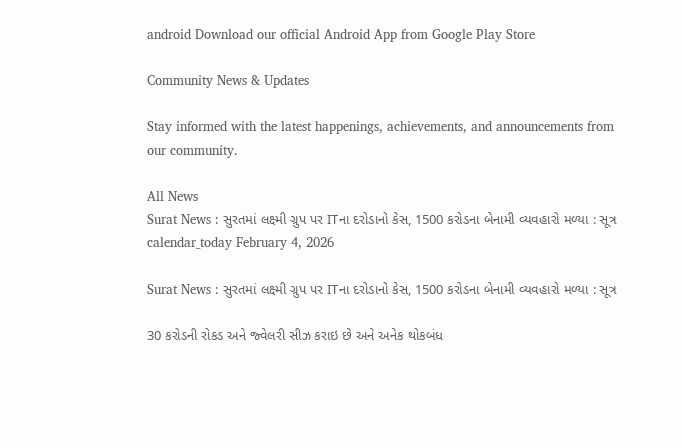android Download our official Android App from Google Play Store

Community News & Updates

Stay informed with the latest happenings, achievements, and announcements from our community.

All News
Surat News : સુરતમાં લક્ષ્મી ગ્રુપ પર ITના દરોડાનો કેસ, 1500 કરોડના બેનામી વ્યવહારો મળ્યા : સૂત્ર
calendar_today February 4, 2026

Surat News : સુરતમાં લક્ષ્મી ગ્રુપ પર ITના દરોડાનો કેસ, 1500 કરોડના બેનામી વ્યવહારો મળ્યા : સૂત્ર

30 કરોડની રોકડ અને જ્વેલરી સીઝ કરાઇ છે અને અનેક થોકબંધ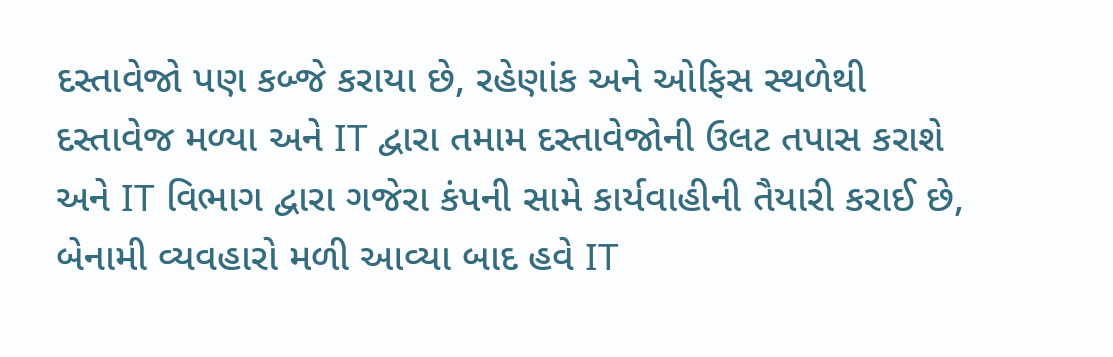દસ્તાવેજો પણ કબ્જે કરાયા છે, રહેણાંક અને ઓફિસ સ્થળેથી દસ્તાવેજ મળ્યા અને IT દ્વારા તમામ દસ્તાવેજોની ઉલટ તપાસ કરાશે અને IT વિભાગ દ્વારા ગજેરા કંપની સામે કાર્યવાહીની તૈયારી કરાઈ છે, બેનામી વ્યવહારો મળી આવ્યા બાદ હવે IT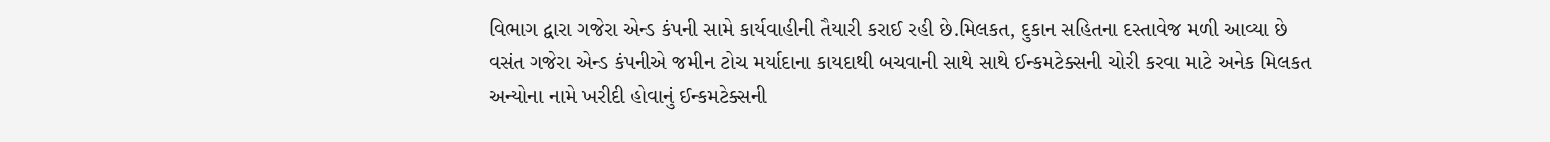વિભાગ દ્વારા ગજેરા એન્ડ કંપની સામે કાર્યવાહીની તૈયારી કરાઈ રહી છે.મિલકત, દુકાન સહિતના દસ્તાવેજ મળી આવ્યા છે વસંત ગજેરા એન્ડ કંપનીએ જમીન ટોચ મર્યાદાના કાયદાથી બચવાની સાથે સાથે ઈન્કમટેક્સની ચોરી કરવા માટે અનેક મિલકત અન્યોના નામે ખરીદી હોવાનું ઈન્કમટેક્સની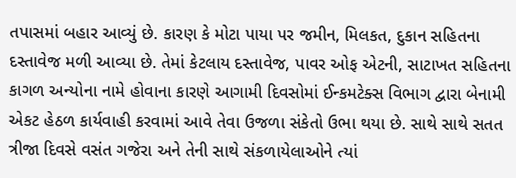તપાસમાં બહાર આવ્યું છે. કારણ કે મોટા પાયા પર જમીન, મિલકત, દુકાન સહિતના દસ્તાવેજ મળી આવ્યા છે. તેમાં કેટલાય દસ્તાવેજ, પાવર ઓફ એટની, સાટાખત સહિતના કાગળ અન્યોના નામે હોવાના કારણે આગામી દિવસોમાં ઈન્કમટેક્સ વિભાગ દ્વારા બેનામી એકટ હેઠળ કાર્યવાહી કરવામાં આવે તેવા ઉજળા સંકેતો ઉભા થયા છે. સાથે સાથે સતત ત્રીજા દિવસે વસંત ગજેરા અને તેની સાથે સંકળાયેલાઓને ત્યાં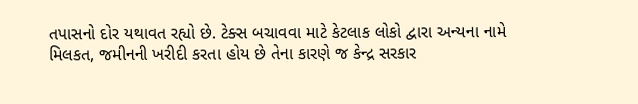તપાસનો દોર યથાવત રહ્યો છે. ટેક્સ બચાવવા માટે કેટલાક લોકો દ્વારા અન્યના નામે મિલકત, જમીનની ખરીદી કરતા હોય છે તેના કારણે જ કેન્દ્ર સરકાર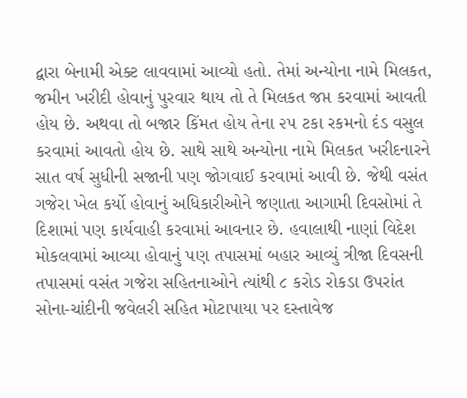દ્વારા બેનામી એક્ટ લાવવામાં આવ્યો હતો. તેમાં અન્યોના નામે મિલકત, જમીન ખરીદી હોવાનું પુરવાર થાય તો તે મિલકત જપ્ત કરવામાં આવતી હોય છે. અથવા તો બજાર કિંમત હોય તેના ૨૫ ટકા રકમનો દંડ વસુલ કરવામાં આવતો હોય છે. સાથે સાથે અન્યોના નામે મિલકત ખરીદનારને સાત વર્ષ સુધીની સજાની પણ જોગવાઈ કરવામાં આવી છે. જેથી વસંત ગજેરા ખેલ કર્યો હોવાનું અધિકારીઓને જણાતા આગામી દિવસોમાં તે દિશામાં પણ કાર્યવાહી કરવામાં આવનાર છે. હવાલાથી નાણાં વિદેશ મોકલવામાં આવ્યા હોવાનું પણ તપાસમાં બહાર આવ્યું ત્રીજા દિવસની તપાસમાં વસંત ગજેરા સહિતનાઓને ત્યાંથી ૮ કરોડ રોકડા ઉપરાંત સોના-ચાંદીની જવેલરી સહિત મોટાપાયા પર દસ્તાવેજ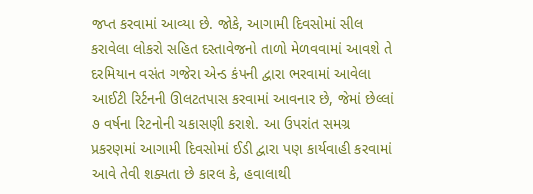જપ્ત કરવામાં આવ્યા છે. જોકે, આગામી દિવસોમાં સીલ કરાવેલા લોકરો સહિત દસ્તાવેજનો તાળો મેળવવામાં આવશે તે દરમિયાન વસંત ગજેરા એન્ડ કંપની દ્વારા ભરવામાં આવેલા આઈટી રિર્ટનની ઊલટતપાસ કરવામાં આવનાર છે, જેમાં છેલ્લાં ૭ વર્ષના રિટનોની ચકાસણી કરાશે. આ ઉપરાંત સમગ્ર પ્રકરણમાં આગામી દિવસોમાં ઈડી દ્વારા પણ કાર્યવાહી કરવામાં આવે તેવી શક્યતા છે કારલ કે, હવાલાથી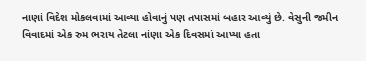નાણાં વિદેશ મોકલવામાં આવ્યા હોવાનું પણ તપાસમાં બહાર આવ્યું છે. વેસુની જમીન વિવાદમાં એક રુમ ભરાય તેટલા નાંણા એક દિવસમાં આપ્યા હતા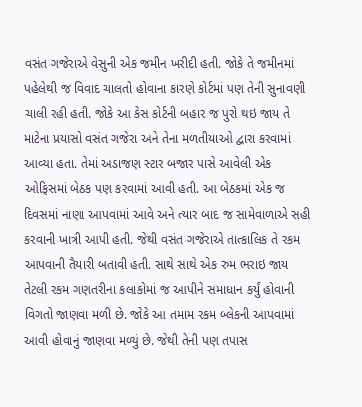વસંત ગજેરાએ વેસુની એક જમીન ખરીદી હતી. જોકે તે જમીનમાં પહેલેથી જ વિવાદ ચાલતો હોવાના કારણે કોર્ટમાં પણ તેની સુનાવણી ચાલી રહી હતી. જોકે આ કેસ કોર્ટની બહાર જ પુરો થઇ જાય તે માટેના પ્રયાસો વસંત ગજેરા અને તેના મળતીયાઓ દ્વારા કરવામાં આવ્યા હતા. તેમાં અડાજણ સ્ટાર બજાર પાસે આવેલી એક ઓફિસમાં બેઠક પણ કરવામાં આવી હતી. આ બેઠકમાં એક જ દિવસમાં નાણા આપવામાં આવે અને ત્યાર બાદ જ સામેવાળાએ સહી કરવાની ખાત્રી આપી હતી. જેથી વસંત ગજેરાએ તાત્કાલિક તે રકમ આપવાની તૈયારી બતાવી હતી. સાથે સાથે એક રુમ ભરાઇ જાય તેટલી રકમ ગણતરીના કલાકોમાં જ આપીને સમાધાન કર્યું હોવાની વિગતો જાણવા મળી છે. જોકે આ તમામ રકમ બ્લેકની આપવામાં આવી હોવાનું જાણવા મળ્યું છે. જેથી તેની પણ તપાસ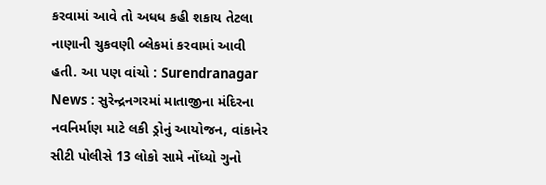કરવામાં આવે તો અધધ કહી શકાય તેટલા નાણાની ચુકવણી બ્લેકમાં કરવામાં આવી હતી. આ પણ વાંચો : Surendranagar News : સુરેન્દ્રનગરમાં માતાજીના મંદિરના નવનિર્માણ માટે લકી ડ્રોનું આયોજન, વાંકાનેર સીટી પોલીસે 13 લોકો સામે નોંધ્યો ગુનો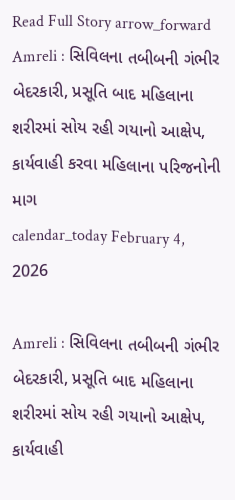Read Full Story arrow_forward
Amreli : સિવિલના તબીબની ગંભીર બેદરકારી, પ્રસૂતિ બાદ મહિલાના શરીરમાં સોય રહી ગયાનો આક્ષેપ, કાર્યવાહી કરવા મહિલાના પરિજનોની માગ
calendar_today February 4, 2026

Amreli : સિવિલના તબીબની ગંભીર બેદરકારી, પ્રસૂતિ બાદ મહિલાના શરીરમાં સોય રહી ગયાનો આક્ષેપ, કાર્યવાહી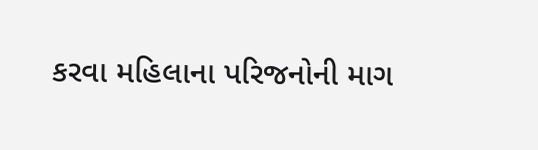કરવા મહિલાના પરિજનોની માગ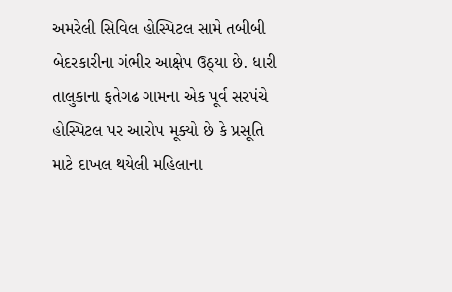અમરેલી સિવિલ હોસ્પિટલ સામે તબીબી બેદરકારીના ગંભીર આક્ષેપ ઉઠ્યા છે. ધારી તાલુકાના ફતેગઢ ગામના એક પૂર્વ સરપંચે હોસ્પિટલ પર આરોપ મૂક્યો છે કે પ્રસૂતિ માટે દાખલ થયેલી મહિલાના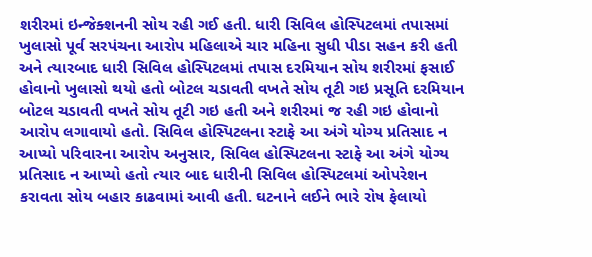શરીરમાં ઇન્જેક્શનની સોય રહી ગઈ હતી. ધારી સિવિલ હોસ્પિટલમાં તપાસમાં ખુલાસો પૂર્વ સરપંચના આરોપ મહિલાએ ચાર મહિના સુધી પીડા સહન કરી હતી અને ત્યારબાદ ધારી સિવિલ હોસ્પિટલમાં તપાસ દરમિયાન સોય શરીરમાં ફસાઈ હોવાનો ખુલાસો થયો હતો બોટલ ચડાવતી વખતે સોય તૂટી ગઇ પ્રસૂતિ દરમિયાન બોટલ ચડાવતી વખતે સોય તૂટી ગઇ હતી અને શરીરમાં જ રહી ગઇ હોવાનો આરોપ લગાવાયો હતો. સિવિલ હોસ્પિટલના સ્ટાફે આ અંગે યોગ્ય પ્રતિસાદ ન આપ્યો પરિવારના આરોપ અનુસાર, સિવિલ હોસ્પિટલના સ્ટાફે આ અંગે યોગ્ય પ્રતિસાદ ન આપ્યો હતો ત્યાર બાદ ધારીની સિવિલ હોસ્પિટલમાં ઓપરેશન કરાવતા સોય બહાર કાઢવામાં આવી હતી. ઘટનાને લઈને ભારે રોષ ફેલાયો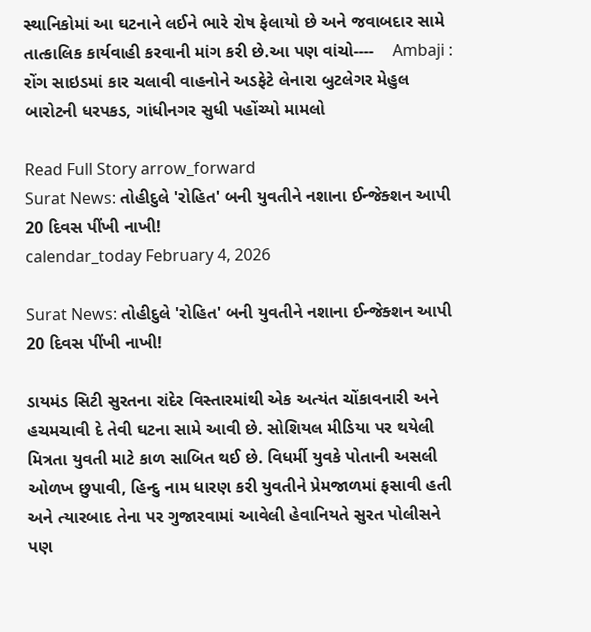સ્થાનિકોમાં આ ઘટનાને લઈને ભારે રોષ ફેલાયો છે અને જવાબદાર સામે તાત્કાલિક કાર્યવાહી કરવાની માંગ કરી છે.આ પણ વાંચો----    Ambaji : રોંગ સાઇડમાં કાર ચલાવી વાહનોને અડફેટે લેનારા બુટલેગર મેહુલ બારોટની ધરપકડ, ગાંધીનગર સુધી પહોંચ્યો મામલો

Read Full Story arrow_forward
Surat News: તોહીદુલે 'રોહિત' બની યુવતીને નશાના ઈન્જેક્શન આપી 20 દિવસ પીંખી નાખી!
calendar_today February 4, 2026

Surat News: તોહીદુલે 'રોહિત' બની યુવતીને નશાના ઈન્જેક્શન આપી 20 દિવસ પીંખી નાખી!

ડાયમંડ સિટી સુરતના રાંદેર વિસ્તારમાંથી એક અત્યંત ચોંકાવનારી અને હચમચાવી દે તેવી ઘટના સામે આવી છે. સોશિયલ મીડિયા પર થયેલી મિત્રતા યુવતી માટે કાળ સાબિત થઈ છે. વિધર્મી યુવકે પોતાની અસલી ઓળખ છુપાવી, હિન્દુ નામ ધારણ કરી યુવતીને પ્રેમજાળમાં ફસાવી હતી અને ત્યારબાદ તેના પર ગુજારવામાં આવેલી હેવાનિયતે સુરત પોલીસને પણ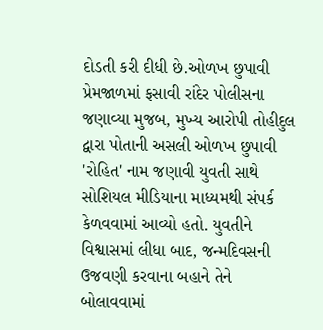દોડતી કરી દીધી છે.ઓળખ છુપાવી પ્રેમજાળમાં ફસાવી રાંદેર પોલીસના જણાવ્યા મુજબ, મુખ્ય આરોપી તોહીદુલ દ્વારા પોતાની અસલી ઓળખ છુપાવી 'રોહિત' નામ જણાવી યુવતી સાથે સોશિયલ મીડિયાના માધ્યમથી સંપર્ક કેળવવામાં આવ્યો હતો. યુવતીને વિશ્વાસમાં લીધા બાદ, જન્મદિવસની ઉજવણી કરવાના બહાને તેને બોલાવવામાં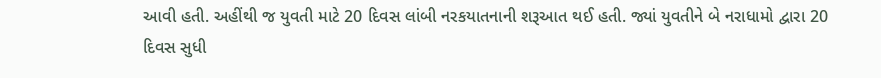આવી હતી. અહીંથી જ યુવતી માટે 20 દિવસ લાંબી નરકયાતનાની શરૂઆત થઈ હતી. જ્યાં યુવતીને બે નરાધામો દ્વારા 20 દિવસ સુધી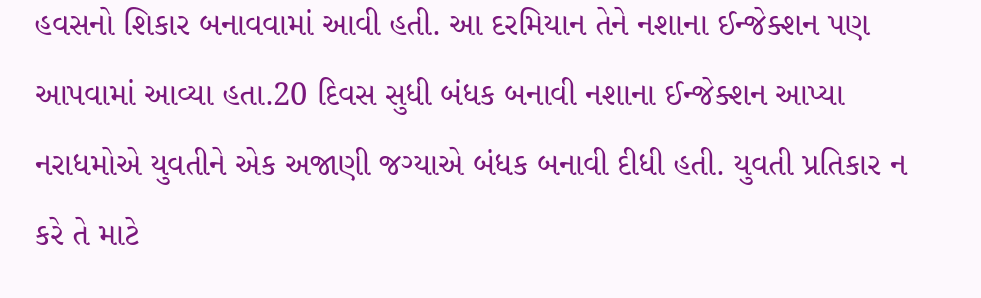હવસનો શિકાર બનાવવામાં આવી હતી. આ દરમિયાન તેને નશાના ઈન્જેક્શન પણ આપવામાં આવ્યા હતા.20 દિવસ સુધી બંધક બનાવી નશાના ઈન્જેક્શન આપ્યા નરાધમોએ યુવતીને એક અજાણી જગ્યાએ બંધક બનાવી દીધી હતી. યુવતી પ્રતિકાર ન કરે તે માટે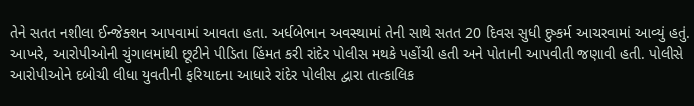તેને સતત નશીલા ઈન્જેક્શન આપવામાં આવતા હતા. અર્ધબેભાન અવસ્થામાં તેની સાથે સતત 20 દિવસ સુધી દુષ્કર્મ આચરવામાં આવ્યું હતું. આખરે, આરોપીઓની ચુંગાલમાંથી છૂટીને પીડિતા હિંમત કરી રાંદેર પોલીસ મથકે પહોંચી હતી અને પોતાની આપવીતી જણાવી હતી. પોલીસે આરોપીઓને દબોચી લીધા યુવતીની ફરિયાદના આધારે રાંદેર પોલીસ દ્વારા તાત્કાલિક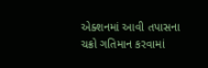એક્શનમાં આવી તપાસના ચક્રો ગતિમાન કરવામાં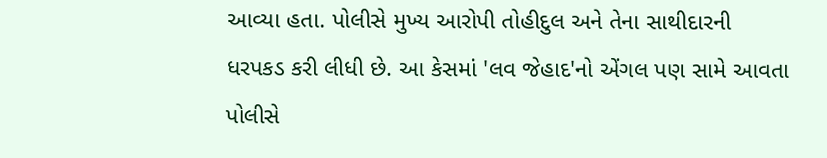આવ્યા હતા. પોલીસે મુખ્ય આરોપી તોહીદુલ અને તેના સાથીદારની ધરપકડ કરી લીધી છે. આ કેસમાં 'લવ જેહાદ'નો એંગલ પણ સામે આવતા પોલીસે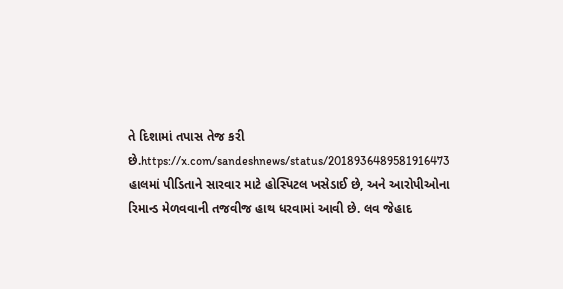તે દિશામાં તપાસ તેજ કરી છે.https://x.com/sandeshnews/status/2018936489581916473 હાલમાં પીડિતાને સારવાર માટે હોસ્પિટલ ખસેડાઈ છે, અને આરોપીઓના રિમાન્ડ મેળવવાની તજવીજ હાથ ધરવામાં આવી છે. લવ જેહાદ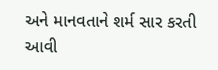અને માનવતાને શર્મ સાર કરતી આવી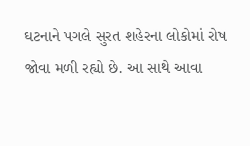ઘટનાને પગલે સુરત શહેરના લોકોમાં રોષ જોવા મળી રહ્યો છે. આ સાથે આવા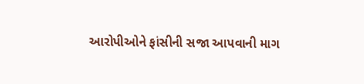આરોપીઓને ફાંસીની સજા આપવાની માગ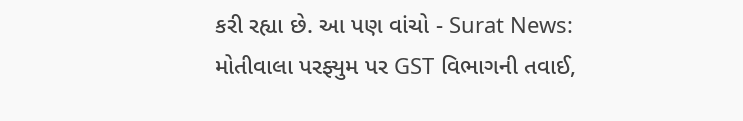કરી રહ્યા છે. આ પણ વાંચો - Surat News: મોતીવાલા પરફ્યુમ પર GST વિભાગની તવાઈ,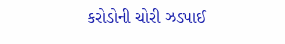કરોડોની ચોરી ઝડપાઈ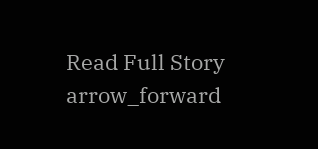Read Full Story arrow_forward